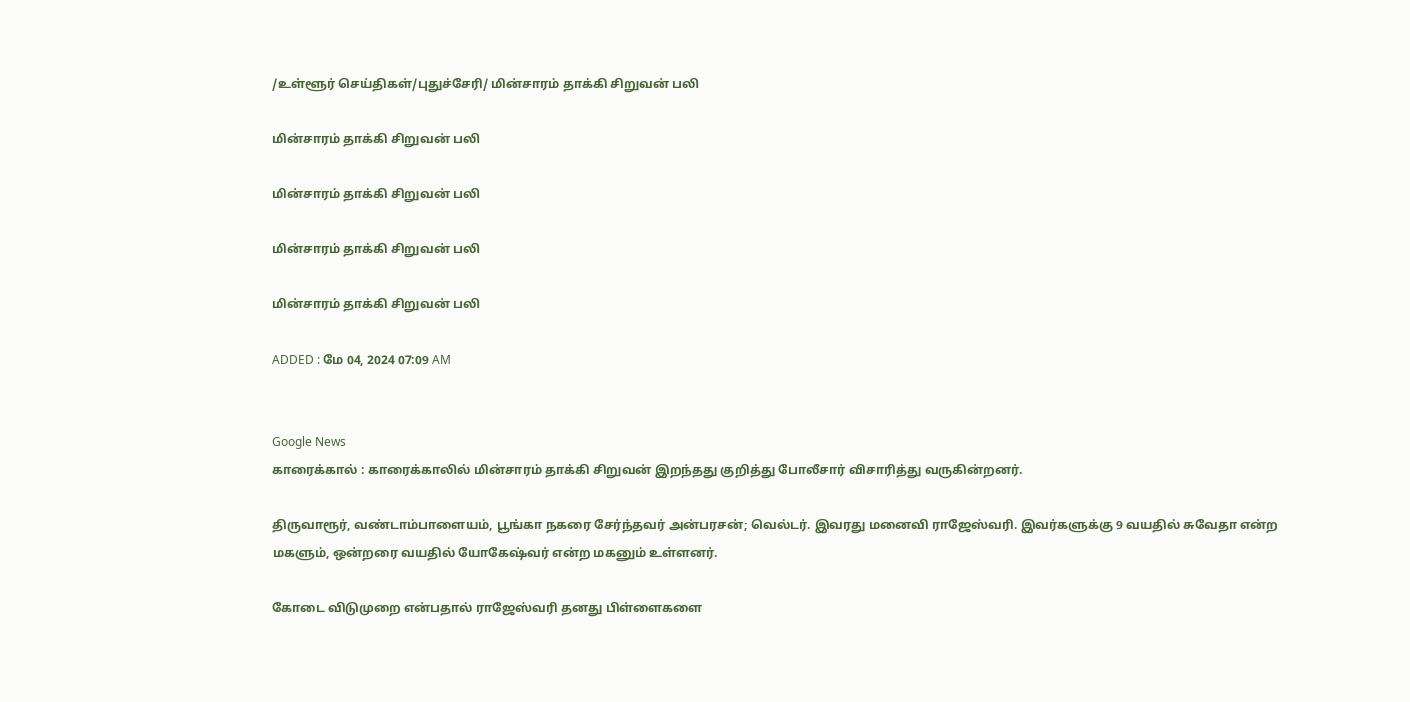/உள்ளூர் செய்திகள்/புதுச்சேரி/ மின்சாரம் தாக்கி சிறுவன் பலி

மின்சாரம் தாக்கி சிறுவன் பலி

மின்சாரம் தாக்கி சிறுவன் பலி

மின்சாரம் தாக்கி சிறுவன் பலி

மின்சாரம் தாக்கி சிறுவன் பலி

ADDED : மே 04, 2024 07:09 AM


Google News
காரைக்கால் : காரைக்காலில் மின்சாரம் தாக்கி சிறுவன் இறந்தது குறித்து போலீசார் விசாரித்து வருகின்றனர்.

திருவாரூர், வண்டாம்பாளையம், பூங்கா நகரை சேர்ந்தவர் அன்பரசன்; வெல்டர். இவரது மனைவி ராஜேஸ்வரி. இவர்களுக்கு 9 வயதில் சுவேதா என்ற மகளும், ஒன்றரை வயதில் யோகேஷ்வர் என்ற மகனும் உள்ளனர்.

கோடை விடுமுறை என்பதால் ராஜேஸ்வரி தனது பிள்ளைகளை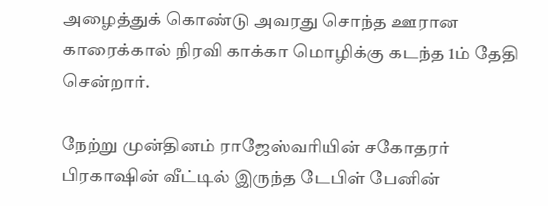அழைத்துக் கொண்டு அவரது சொந்த ஊரான காரைக்கால் நிரவி காக்கா மொழிக்கு கடந்த 1ம் தேதி சென்றார்.

நேற்று முன்தினம் ராஜேஸ்வரியின் சகோதரர் பிரகாஷின் வீட்டில் இருந்த டேபிள் பேனின்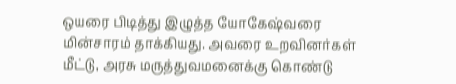ஒயரை பிடித்து இழுத்த யோகேஷ்வரை மின்சாரம் தாக்கியது. அவரை உறவினர்கள் மீட்டு, அரசு மருத்துவமனைக்கு கொண்டு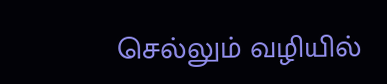செல்லும் வழியில்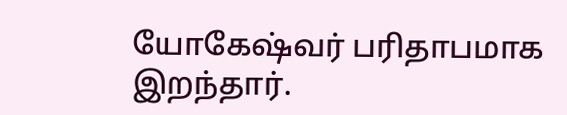யோகேஷ்வர் பரிதாபமாக இறந்தார்.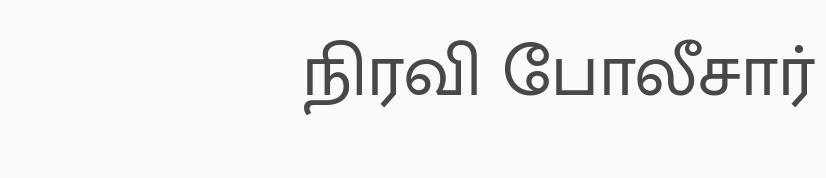நிரவி போலீசார்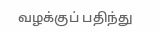வழக்குப் பதிந்து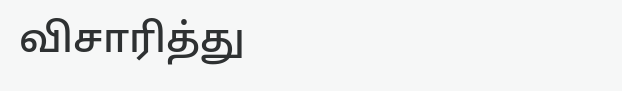விசாரித்து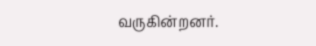வருகின்றனர்.